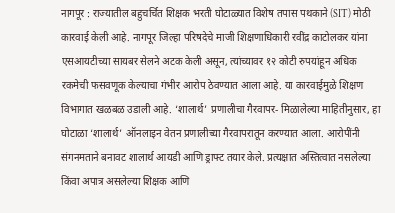नागपूर : राज्यातील बहुचर्चित शिक्षक भरती घोटाळ्यात विशेष तपास पथकाने (SIT) मोठी कारवाई केली आहे. नागपूर जिल्हा परिषदेचे माजी शिक्षणाधिकारी रवींद्र काटोलकर यांना एसआयटीच्या सायबर सेलने अटक केली असून, त्यांच्यावर १२ कोटी रुपयांहून अधिक रकमेची फसवणूक केल्याचा गंभीर आरोप ठेवण्यात आला आहे. या कारवाईमुळे शिक्षण विभागात खळबळ उडाली आहे. ‘शालार्थ’ प्रणालीचा गैरवापर- मिळालेल्या माहितीनुसार, हा घोटाळा ‘शालार्थ’ ऑनलाइन वेतन प्रणालीच्या गैरवापरातून करण्यात आला. आरोपींनी संगनमताने बनावट शालार्थ आयडी आणि ड्राफ्ट तयार केले. प्रत्यक्षात अस्तित्वात नसलेल्या किंवा अपात्र असलेल्या शिक्षक आणि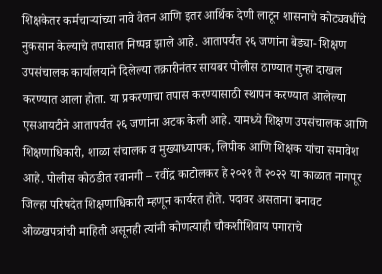शिक्षकेतर कर्मचाऱ्यांच्या नावे वेतन आणि इतर आर्थिक देणी लाटून शासनाचे कोट्यवधींचे नुकसान केल्याचे तपासात निष्पन्न झाले आहे. आतापर्यंत २६ जणांना बेड्या- शिक्षण उपसंचालक कार्यालयाने दिलेल्या तक्रारीनंतर सायबर पोलीस ठाण्यात गुन्हा दाखल करण्यात आला होता. या प्रकरणाचा तपास करण्यासाठी स्थापन करण्यात आलेल्या एसआयटीने आतापर्यंत २६ जणांना अटक केली आहे. यामध्ये शिक्षण उपसंचालक आणि शिक्षणाधिकारी, शाळा संचालक व मुख्याध्यापक, लिपीक आणि शिक्षक यांचा समावेश आहे. पोलीस कोठडीत रवानगी – रवींद्र काटोलकर हे २०२१ ते २०२२ या काळात नागपूर जिल्हा परिषदेत शिक्षणाधिकारी म्हणून कार्यरत होते. पदावर असताना बनावट ओळखपत्रांची माहिती असूनही त्यांनी कोणत्याही चौकशीशिवाय पगाराचे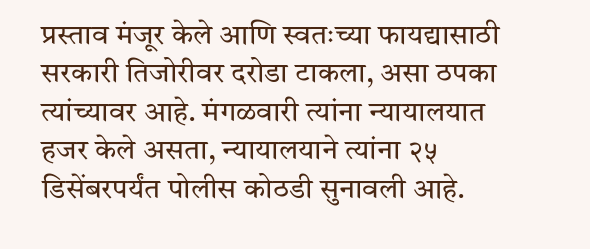प्रस्ताव मंजूर केले आणि स्वतःच्या फायद्यासाठी सरकारी तिजोरीवर दरोडा टाकला, असा ठपका त्यांच्यावर आहे. मंगळवारी त्यांना न्यायालयात हजर केले असता, न्यायालयाने त्यांना २५ डिसेंबरपर्यंत पोलीस कोठडी सुनावली आहे.